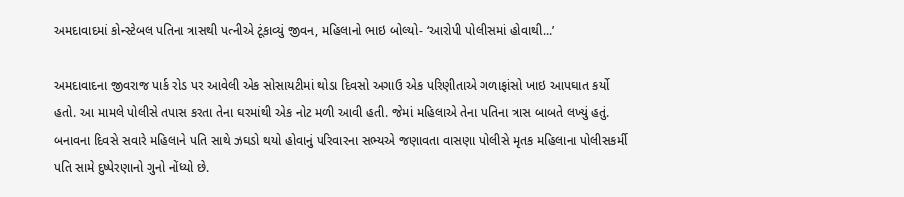અમદાવાદમાં કોન્સ્ટેબલ પતિના ત્રાસથી પત્નીએ ટૂંકાવ્યું જીવન, મહિલાનો ભાઇ બોલ્યો- ‘આરોપી પોલીસમાં હોવાથી...’

અમદાવાદના જીવરાજ પાર્ક રોડ પર આવેલી એક સોસાયટીમાં થોડા દિવસો અગાઉ એક પરિણીતાએ ગળાફાંસો ખાઇ આપઘાત કર્યો હતો. આ મામલે પોલીસે તપાસ કરતા તેના ઘરમાંથી એક નોટ મળી આવી હતી. જેમાં મહિલાએ તેના પતિના ત્રાસ બાબતે લખ્યું હતું. બનાવના દિવસે સવારે મહિલાને પતિ સાથે ઝઘડો થયો હોવાનું પરિવારના સભ્યએ જણાવતા વાસણા પોલીસે મૃતક મહિલાના પોલીસકર્મી પતિ સામે દુષ્પેરણાનો ગુનો નોંધ્યો છે.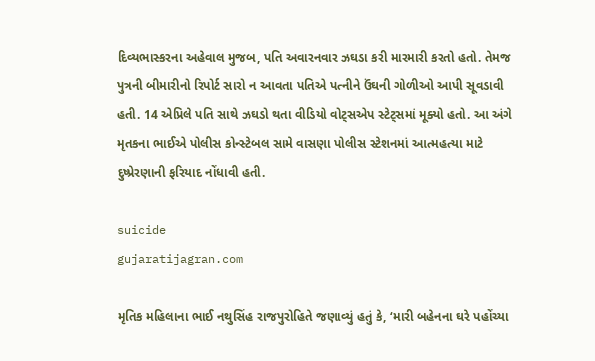દિવ્યભાસ્કરના અહેવાલ મુજબ, પતિ અવારનવાર ઝઘડા કરી મારમારી કરતો હતો. તેમજ પુત્રની બીમારીનો રિપોર્ટ સારો ન આવતા પતિએ પત્નીને ઉંઘની ગોળીઓ આપી સૂવડાવી હતી. 14 એપ્રિલે પતિ સાથે ઝઘડો થતા વીડિયો વોટ્સએપ સ્ટેટ્સમાં મૂક્યો હતો. આ અંગે મૃતકના ભાઈએ પોલીસ કોન્સ્ટેબલ સામે વાસણા પોલીસ સ્ટેશનમાં આત્મહત્યા માટે દુષ્પ્રેરણાની ફરિયાદ નોંધાવી હતી.

suicide
gujaratijagran.com

મૃતિક મહિલાના ભાઈ નથુસિંહ રાજપુરોહિતે જણાવ્યું હતું કે, ‘મારી બહેનના ઘરે પહોંચ્યા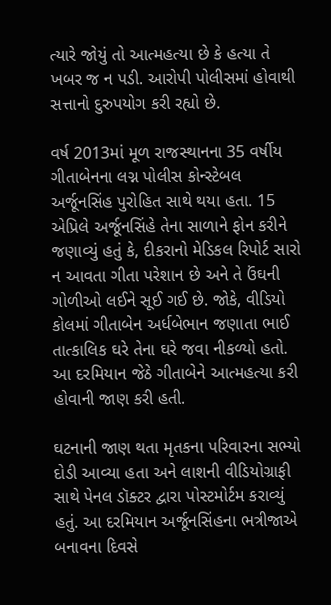ત્યારે જોયું તો આત્મહત્યા છે કે હત્યા તે ખબર જ ન પડી. આરોપી પોલીસમાં હોવાથી સત્તાનો દુરુપયોગ કરી રહ્યો છે.

વર્ષ 2013માં મૂળ રાજસ્થાનના 35 વર્ષીય ગીતાબેનના લગ્ન પોલીસ કોન્સ્ટેબલ અર્જૂનસિંહ પુરોહિત સાથે થયા હતા. 15 એપ્રિલે અર્જૂનસિંહે તેના સાળાને ફોન કરીને જણાવ્યું હતું કે, દીકરાનો મેડિકલ રિપોર્ટ સારો ન આવતા ગીતા પરેશાન છે અને તે ઉંઘની ગોળીઓ લઈને સૂઈ ગઈ છે. જોકે, વીડિયો કોલમાં ગીતાબેન અર્ધબેભાન જણાતા ભાઈ તાત્કાલિક ઘરે તેના ઘરે જવા નીકળ્યો હતો. આ દરમિયાન જેઠે ગીતાબેને આત્મહત્યા કરી હોવાની જાણ કરી હતી.

ઘટનાની જાણ થતા મૃતકના પરિવારના સભ્યો દોડી આવ્યા હતા અને લાશની વીડિયોગ્રાફી સાથે પેનલ ડૉક્ટર દ્વારા પોસ્ટમોર્ટમ કરાવ્યું હતું. આ દરમિયાન અર્જૂનસિંહના ભત્રીજાએ બનાવના દિવસે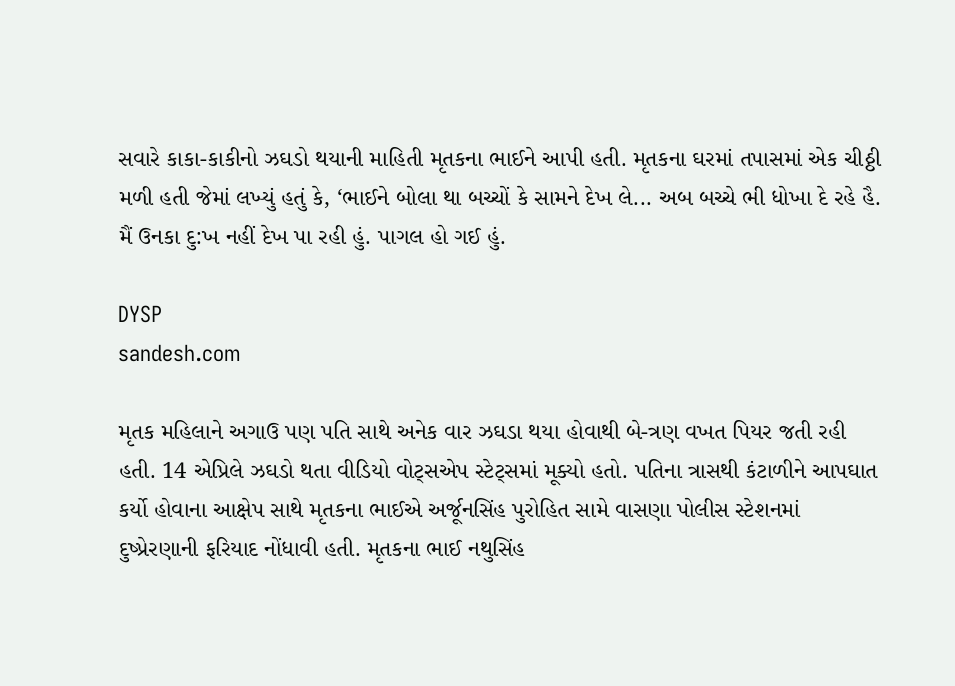સવારે કાકા-કાકીનો ઝઘડો થયાની માહિતી મૃતકના ભાઈને આપી હતી. મૃતકના ઘરમાં તપાસમાં એક ચીઠ્ઠી મળી હતી જેમાં લખ્યું હતું કે, ‘ભાઈને બોલા થા બચ્ચોં કે સામને દેખ લે... અબ બચ્ચે ભી ધોખા દે રહે હૈ. મૈં ઉનકા દુ:ખ નહીં દેખ પા રહી હું. પાગલ હો ગઈ હું.

DYSP
sandesh.com

મૃતક મહિલાને અગાઉ પણ પતિ સાથે અનેક વાર ઝઘડા થયા હોવાથી બે-ત્રણ વખત પિયર જતી રહી હતી. 14 એપ્રિલે ઝઘડો થતા વીડિયો વોટ્સએપ સ્ટેટ્સમાં મૂક્યો હતો. પતિના ત્રાસથી કંટાળીને આપઘાત કર્યો હોવાના આક્ષેપ સાથે મૃતકના ભાઈએ અર્જૂનસિંહ પુરોહિત સામે વાસણા પોલીસ સ્ટેશનમાં દુષ્પ્રેરણાની ફરિયાદ નોંધાવી હતી. મૃતકના ભાઈ નથુસિંહ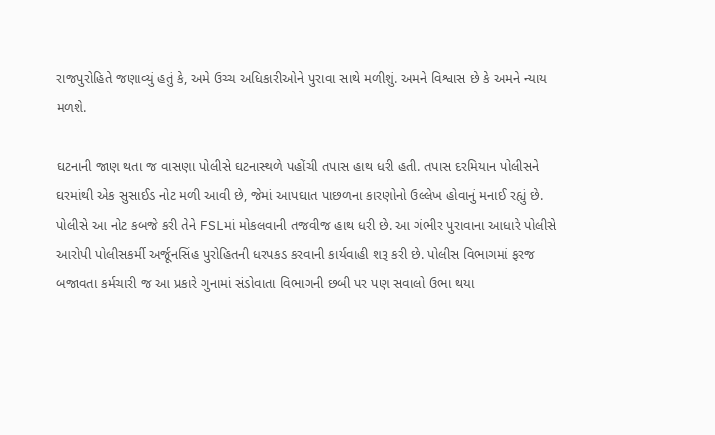રાજપુરોહિતે જણાવ્યું હતું કે, અમે ઉચ્ચ અધિકારીઓને પુરાવા સાથે મળીશું. અમને વિશ્વાસ છે કે અમને ન્યાય મળશે.

ઘટનાની જાણ થતા જ વાસણા પોલીસે ઘટનાસ્થળે પહોંચી તપાસ હાથ ધરી હતી. તપાસ દરમિયાન પોલીસને ઘરમાંથી એક સુસાઈડ નોટ મળી આવી છે, જેમાં આપઘાત પાછળના કારણોનો ઉલ્લેખ હોવાનું મનાઈ રહ્યું છે. પોલીસે આ નોટ કબજે કરી તેને FSLમાં મોકલવાની તજવીજ હાથ ધરી છે. આ ગંભીર પુરાવાના આધારે પોલીસે આરોપી પોલીસકર્મી અર્જૂનસિંહ પુરોહિતની ધરપકડ કરવાની કાર્યવાહી શરૂ કરી છે. પોલીસ વિભાગમાં ફરજ બજાવતા કર્મચારી જ આ પ્રકારે ગુનામાં સંડોવાતા વિભાગની છબી પર પણ સવાલો ઉભા થયા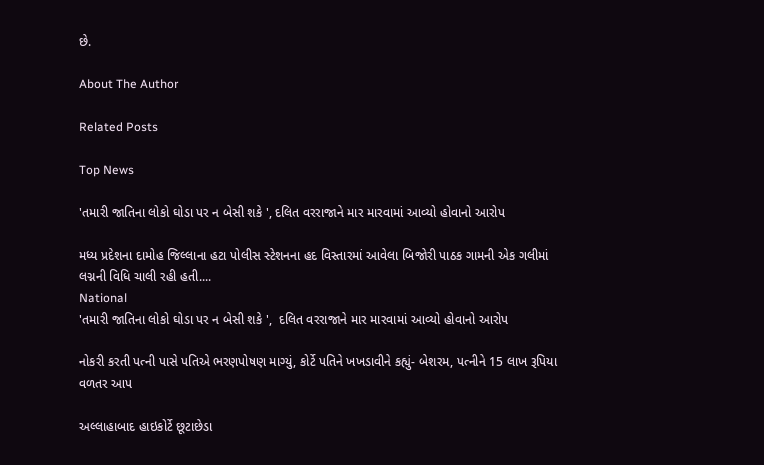છે.

About The Author

Related Posts

Top News

'તમારી જાતિના લોકો ઘોડા પર ન બેસી શકે ', દલિત વરરાજાને માર મારવામાં આવ્યો હોવાનો આરોપ

મધ્ય પ્રદેશના દામોહ જિલ્લાના હટા પોલીસ સ્ટેશનના હદ વિસ્તારમાં આવેલા બિજોરી પાઠક ગામની એક ગલીમાં લગ્નની વિધિ ચાલી રહી હતી....
National
'તમારી જાતિના લોકો ઘોડા પર ન બેસી શકે ',  દલિત વરરાજાને માર મારવામાં આવ્યો હોવાનો આરોપ

નોકરી કરતી પત્ની પાસે પતિએ ભરણપોષણ માગ્યું, કોર્ટે પતિને ખખડાવીને કહ્યું- બેશરમ, પત્નીને 15 લાખ રૂપિયા વળતર આપ

અલ્લાહાબાદ હાઇકોર્ટે છૂટાછેડા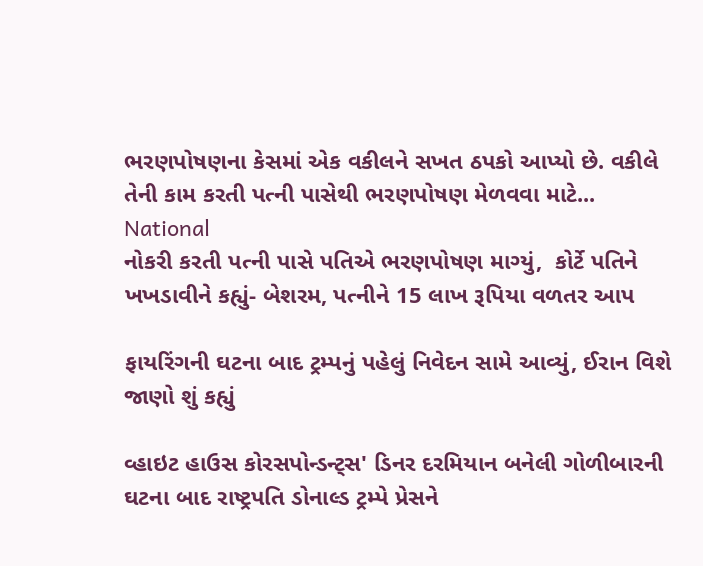ભરણપોષણના કેસમાં એક વકીલને સખત ઠપકો આપ્યો છે. વકીલે તેની કામ કરતી પત્ની પાસેથી ભરણપોષણ મેળવવા માટે...
National
નોકરી કરતી પત્ની પાસે પતિએ ભરણપોષણ માગ્યું,  કોર્ટે પતિને ખખડાવીને કહ્યું- બેશરમ, પત્નીને 15 લાખ રૂપિયા વળતર આપ

ફાયરિંગની ઘટના બાદ ટ્રમ્પનું પહેલું નિવેદન સામે આવ્યું, ઈરાન વિશે જાણો શું કહ્યું

વ્હાઇટ હાઉસ કોરસપોન્ડન્ટ્સ' ડિનર દરમિયાન બનેલી ગોળીબારની ઘટના બાદ રાષ્ટ્રપતિ ડોનાલ્ડ ટ્રમ્પે પ્રેસને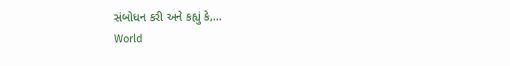સંબોધન કરી અને કહ્યું કે,...
World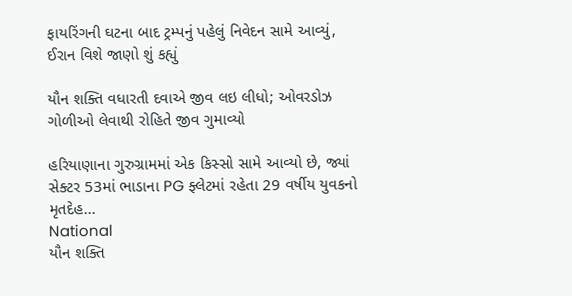ફાયરિંગની ઘટના બાદ ટ્રમ્પનું પહેલું નિવેદન સામે આવ્યું, ઈરાન વિશે જાણો શું કહ્યું

યૌન શક્તિ વધારતી દવાએ જીવ લઇ લીધો; ઓવરડોઝ ગોળીઓ લેવાથી રોહિતે જીવ ગુમાવ્યો

હરિયાણાના ગુરુગ્રામમાં એક કિસ્સો સામે આવ્યો છે, જ્યાં સેક્ટર 53માં ભાડાના PG ફ્લેટમાં રહેતા 29 વર્ષીય યુવકનો મૃતદેહ...
National
યૌન શક્તિ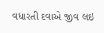વધારતી દવાએ જીવ લઇ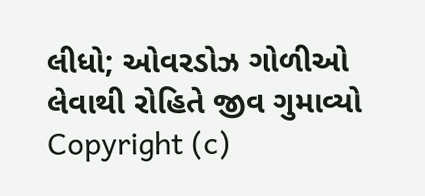લીધો; ઓવરડોઝ ગોળીઓ લેવાથી રોહિતે જીવ ગુમાવ્યો
Copyright (c)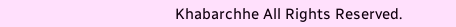Khabarchhe All Rights Reserved.